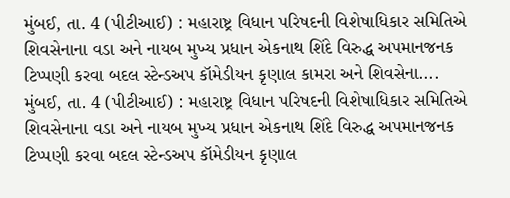મુંબઈ, તા. 4 (પીટીઆઈ) : મહારાષ્ટ્ર વિધાન પરિષદની વિશેષાધિકાર સમિતિએ શિવસેનાના વડા અને નાયબ મુખ્ય પ્રધાન એકનાથ શિંદે વિરુદ્ધ અપમાનજનક ટિપ્પણી કરવા બદલ સ્ટેન્ડઅપ કૉમેડીયન કૃણાલ કામરા અને શિવસેના....
મુંબઈ, તા. 4 (પીટીઆઈ) : મહારાષ્ટ્ર વિધાન પરિષદની વિશેષાધિકાર સમિતિએ શિવસેનાના વડા અને નાયબ મુખ્ય પ્રધાન એકનાથ શિંદે વિરુદ્ધ અપમાનજનક ટિપ્પણી કરવા બદલ સ્ટેન્ડઅપ કૉમેડીયન કૃણાલ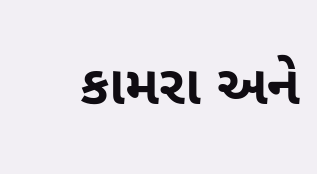કામરા અને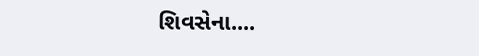શિવસેના....